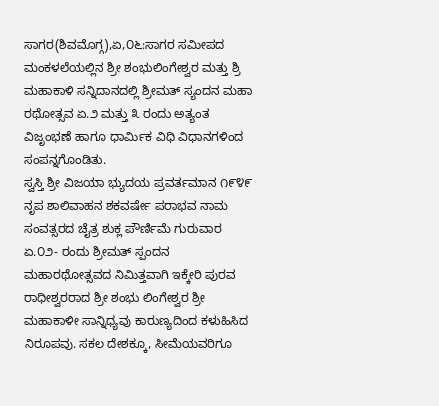ಸಾಗರ(ಶಿವಮೊಗ್ಗ),ಏ,೦೬:ಸಾಗರ ಸಮೀಪದ ಮಂಕಳಲೆಯಲ್ಲಿನ ಶ್ರೀ ಶಂಭುಲಿಂಗೇಶ್ವರ ಮತ್ತು ಶ್ರಿ ಮಹಾಕಾಳಿ ಸನ್ನಿದಾನದಲ್ಲಿ ಶ್ರೀಮತ್ ಸ್ಯಂದನ ಮಹಾ ರಥೋತ್ಸವ ಏ.೨ ಮತ್ತು ೩ ರಂದು ಅತ್ಯಂತ ವಿಜೃಂಭಣೆ ಹಾಗೂ ಧಾರ್ಮಿಕ ವಿಧಿ ವಿಧಾನಗಳಿಂದ ಸಂಪನ್ನಗೊಂಡಿತು.
ಸ್ವಸ್ತಿ ಶ್ರೀ ವಿಜಯಾ ಭ್ಯುದಯ ಪ್ರವರ್ತಮಾನ ೧೯೪೯ ನೃಪ ಶಾಲಿವಾಹನ ಶಕವರ್ಷೇ ಪರಾಭವ ನಾಮ ಸಂವತ್ಸರದ ಚೈತ್ರ ಶುಕ್ಲ ಪೌರ್ಣಿಮೆ ಗುರುವಾರ ಏ.೦೨- ರಂದು ಶ್ರೀಮತ್ ಸ್ಪಂದನ ಮಹಾರಥೋತ್ಸವದ ನಿಮಿತ್ತವಾಗಿ ಇಕ್ಕೇರಿ ಪುರವ ರಾಧೀಶ್ವರರಾದ ಶ್ರೀ ಶಂಭು ಲಿಂಗೇಶ್ವರ ಶ್ರೀ ಮಹಾಕಾಳೀ ಸಾನ್ನಿಧ್ಯವು ಕಾರುಣ್ಯದಿಂದ ಕಳುಹಿಸಿದ ನಿರೂಪವು. ಸಕಲ ದೇಶಕ್ಕೂ, ಸೀಮೆಯವರಿಗೂ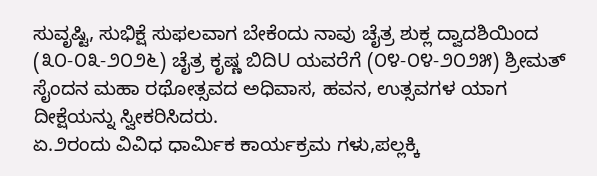ಸುವೃಷ್ಟಿ, ಸುಭಿಕ್ಷೆ ಸುಫಲವಾಗ ಬೇಕೆಂದು ನಾವು ಚೈತ್ರ ಶುಕ್ಲ ದ್ವಾದಶಿಯಿಂದ (೩೦-೦೩-೨೦೨೬) ಚೈತ್ರ ಕೃಷ್ಣ ಬಿದಿU ಯವರೆಗೆ (೦೪-೦೪-೨೦೨೫) ಶ್ರೀಮತ್ ಸೈಂದನ ಮಹಾ ರಥೋತ್ಸವದ ಅಧಿವಾಸ, ಹವನ, ಉತ್ಸವಗಳ ಯಾಗ ದೀಕ್ಷೆಯನ್ನು ಸ್ವೀಕರಿಸಿದರು.
ಏ.೨ರಂದು ವಿವಿಧ ಧಾರ್ಮಿಕ ಕಾರ್ಯಕ್ರಮ ಗಳು,ಪಲ್ಲಕ್ಕಿ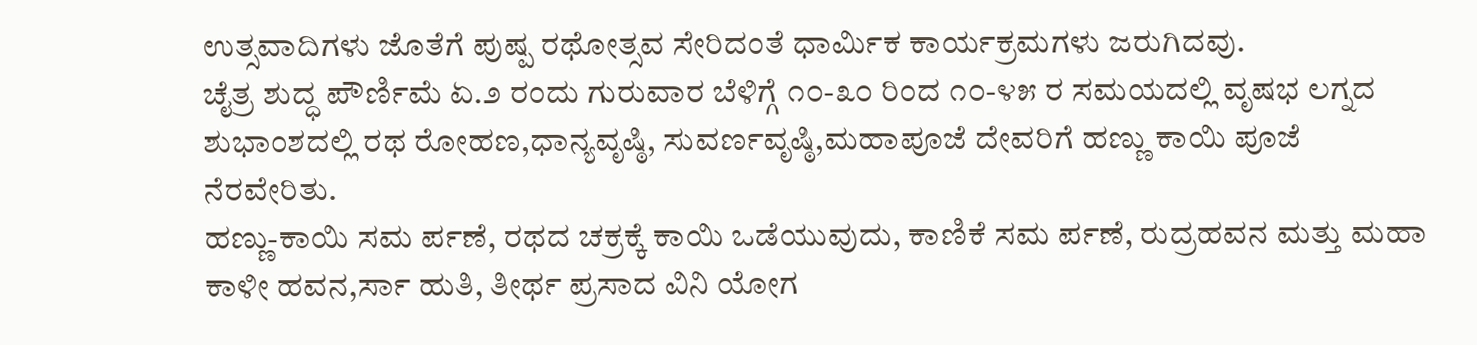ಉತ್ಸವಾದಿಗಳು ಜೊತೆಗೆ ಪುಷ್ಪ ರಥೋತ್ಸವ ಸೇರಿದಂತೆ ಧಾರ್ಮಿಕ ಕಾರ್ಯಕ್ರಮಗಳು ಜರುಗಿದವು.
ಚೈತ್ರ ಶುದ್ಧ ಪೌರ್ಣಿಮೆ ಏ.೨ ರಂದು ಗುರುವಾರ ಬೆಳಿಗ್ಗೆ ೧೦-೩೦ ರಿಂದ ೧೦-೪೫ ರ ಸಮಯದಲ್ಲಿ ವೃಷಭ ಲಗ್ನದ ಶುಭಾಂಶದಲ್ಲಿ ರಥ ರೋಹಣ,ಧಾನ್ಯವೃಷ್ಠಿ, ಸುವರ್ಣವೃಷ್ಠಿ,ಮಹಾಪೂಜೆ ದೇವರಿಗೆ ಹಣ್ಣು ಕಾಯಿ ಪೂಜೆ ನೆರವೇರಿತು.
ಹಣ್ಣು-ಕಾಯಿ ಸಮ ರ್ಪಣೆ, ರಥದ ಚಕ್ರಕ್ಕೆ ಕಾಯಿ ಒಡೆಯುವುದು, ಕಾಣಿಕೆ ಸಮ ರ್ಪಣೆ, ರುದ್ರಹವನ ಮತ್ತು ಮಹಾ ಕಾಳೀ ಹವನ,ರ್ಸಾ ಹುತಿ, ತೀರ್ಥ ಪ್ರಸಾದ ವಿನಿ ಯೋಗ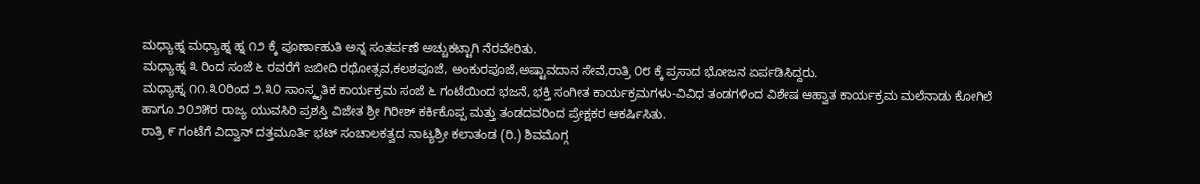ಮಧ್ಯಾಹ್ನ ಮಧ್ಯಾಹ್ನ ಹ್ನ ೧೨ ಕ್ಕೆ ಪೂರ್ಣಾಹುತಿ ಅನ್ನ ಸಂತರ್ಪಣೆ ಅಚ್ಚುಕಟ್ಟಾಗಿ ನೆರವೇರಿತು.
ಮಧ್ಯಾಹ್ನ ೩ ರಿಂದ ಸಂಜೆ ೬ ರವರೆಗೆ ಜಬೀದಿ ರಥೋತ್ಸವ,ಕಲಶಪೂಜೆ, ಅಂಕುರಪೂಜೆ,ಅಷ್ಟಾವದಾನ ಸೇವೆ,ರಾತ್ರಿ ೦೮ ಕ್ಕೆ ಪ್ರಸಾದ ಭೋಜನ ಏರ್ಪಡಿಸಿದ್ದರು.
ಮಧ್ಯಾಹ್ನ ೧೧.೩೦ರಿಂದ ೨.೩೦ ಸಾಂಸ್ಕೃತಿಕ ಕಾರ್ಯಕ್ರಮ ಸಂಜೆ ೬ ಗಂಟೆಯಿಂದ ಭಜನೆ, ಭಕ್ತಿ ಸಂಗೀತ ಕಾರ್ಯಕ್ರಮಗಳು-ವಿವಿಧ ತಂಡಗಳಿಂದ ವಿಶೇಷ ಆಹ್ವಾತ ಕಾರ್ಯಕ್ರಮ ಮಲೆನಾಡು ಕೋಗಿಲೆ ಹಾಗೂ ೨೦೨೫ರ ರಾಜ್ಯ ಯುವಸಿರಿ ಪ್ರಶಸ್ತಿ ವಿಜೇತ ಶ್ರೀ ಗಿರೀಶ್ ಕರ್ಕಿಕೊಪ್ಪ ಮತ್ತು ತಂಡದವರಿಂದ ಪ್ರೇಕ್ಷಕರ ಆಕರ್ಷಿಸಿತು.
ರಾತ್ರಿ ೯ ಗಂಟೆಗೆ ವಿದ್ವಾನ್ ದತ್ತಮೂರ್ತಿ ಭಟ್ ಸಂಚಾಲಕತ್ವದ ನಾಟ್ಯಶ್ರೀ ಕಲಾತಂಡ (ರಿ.) ಶಿವಮೊಗ್ಗ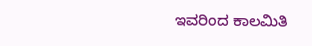ಇವರಿಂದ ಕಾಲಮಿತಿ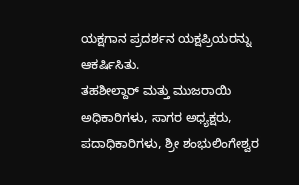ಯಕ್ಷಗಾನ ಪ್ರದರ್ಶನ ಯಕ್ಷಪ್ರಿಯರನ್ನು ಆಕರ್ಷಿಸಿತು.
ತಹಶೀಲ್ದಾರ್ ಮತ್ತು ಮುಜರಾಯಿ ಅಧಿಕಾರಿಗಳು, ಸಾಗರ ಅಧ್ಯಕ್ಷರು, ಪದಾಧಿಕಾರಿಗಳು, ಶ್ರೀ ಶಂಭುಲಿಂಗೇಶ್ವರ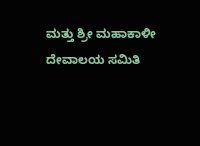ಮತ್ತು ಶ್ರೀ ಮಹಾಕಾಳೀ ದೇವಾಲಯ ಸಮಿತಿ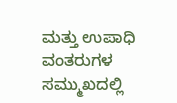ಮತ್ತು ಉಪಾಧಿ ವಂತರುಗಳ ಸಮ್ಮುಖದಲ್ಲಿ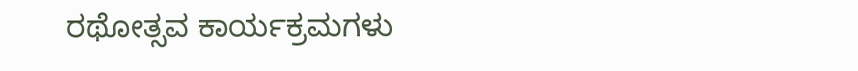ರಥೋತ್ಸವ ಕಾರ್ಯಕ್ರಮಗಳು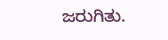ಜರುಗಿತು.